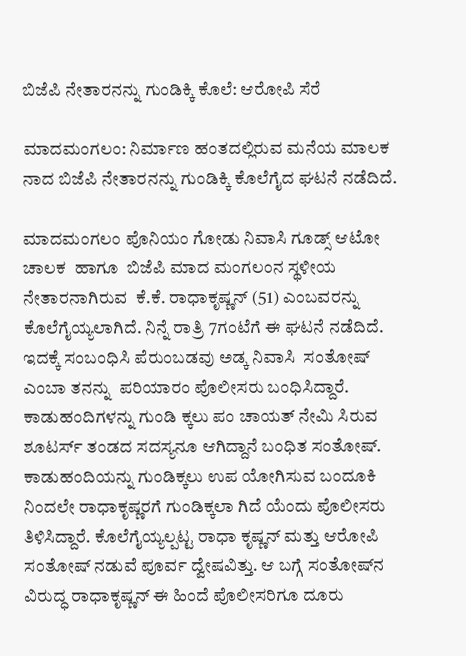ಬಿಜೆಪಿ ನೇತಾರನನ್ನು ಗುಂಡಿಕ್ಕಿ ಕೊಲೆ: ಆರೋಪಿ ಸೆರೆ

ಮಾದಮಂಗಲಂ: ನಿರ್ಮಾಣ ಹಂತದಲ್ಲಿರುವ ಮನೆಯ ಮಾಲಕ ನಾದ ಬಿಜೆಪಿ ನೇತಾರನನ್ನು ಗುಂಡಿಕ್ಕಿ ಕೊಲೆಗೈದ ಘಟನೆ ನಡೆದಿದೆ.

ಮಾದಮಂಗಲಂ ಪೊನಿಯಂ ಗೋಡು ನಿವಾಸಿ ಗೂಡ್ಸ್ ಆಟೋ ಚಾಲಕ  ಹಾಗೂ  ಬಿಜೆಪಿ ಮಾದ ಮಂಗಲಂನ ಸ್ಥಳೀಯ ನೇತಾರನಾಗಿರುವ  ಕೆ.ಕೆ. ರಾಧಾಕೃಷ್ಣನ್ (51) ಎಂಬವರನ್ನು ಕೊಲೆಗೈಯ್ಯಲಾಗಿದೆ. ನಿನ್ನೆ ರಾತ್ರಿ 7ಗಂಟೆಗೆ ಈ ಘಟನೆ ನಡೆದಿದೆ. ಇದಕ್ಕೆ ಸಂಬಂಧಿಸಿ ಪೆರುಂಬಡವು ಅಡ್ಕ ನಿವಾಸಿ  ಸಂತೋಷ್ ಎಂಬಾ ತನನ್ನು  ಪರಿಯಾರಂ ಪೊಲೀಸರು ಬಂಧಿಸಿದ್ದಾರೆ. ಕಾಡುಹಂದಿಗಳನ್ನು ಗುಂಡಿ ಕ್ಕಲು ಪಂ ಚಾಯತ್ ನೇಮಿ ಸಿರುವ ಶೂಟರ್ಸ್ ತಂಡದ ಸದಸ್ಯನೂ ಆಗಿದ್ದಾನೆ ಬಂಧಿತ ಸಂತೋಷ್. ಕಾಡುಹಂದಿಯನ್ನು ಗುಂಡಿಕ್ಕಲು ಉಪ ಯೋಗಿಸುವ ಬಂದೂಕಿ ನಿಂದಲೇ ರಾಧಾಕೃಷ್ಣರಗೆ ಗುಂಡಿಕ್ಕಲಾ ಗಿದೆ ಯೆಂದು ಪೊಲೀಸರು ತಿಳಿಸಿದ್ದಾರೆ. ಕೊಲೆಗೈಯ್ಯಲ್ಪಟ್ಟ ರಾಧಾ ಕೃಷ್ಣನ್ ಮತ್ತು ಆರೋಪಿ ಸಂತೋಷ್ ನಡುವೆ ಪೂರ್ವ ದ್ವೇಷವಿತ್ತು. ಆ ಬಗ್ಗೆ ಸಂತೋಷ್‌ನ ವಿರುದ್ಧ ರಾಧಾಕೃಷ್ಣನ್ ಈ ಹಿಂದೆ ಪೊಲೀಸರಿಗೂ ದೂರು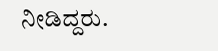ನೀಡಿದ್ದರು.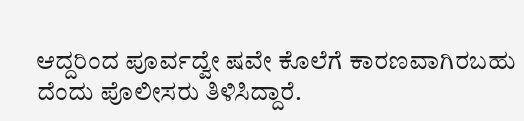ಆದ್ದರಿಂದ ಪೂರ್ವದ್ವೇ ಷವೇ ಕೊಲೆಗೆ ಕಾರಣವಾಗಿರಬಹು ದೆಂದು ಪೊಲೀಸರು ತಿಳಿಸಿದ್ದಾರೆ.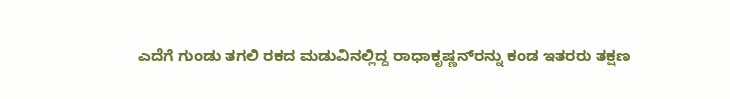ಎದೆಗೆ ಗುಂಡು ತಗಲಿ ರಕದ ಮಡುವಿನಲ್ಲಿದ್ದ ರಾಧಾಕೃಷ್ಣನ್‌ರನ್ನು ಕಂಡ ಇತರರು ತಕ್ಷಣ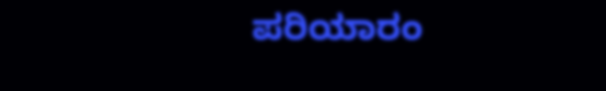ಪರಿಯಾರಂ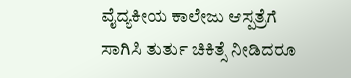ವೈದ್ಯಕೀಯ ಕಾಲೇಜು ಆಸ್ಪತ್ರೆಗೆ ಸಾಗಿಸಿ ತುರ್ತು ಚಿಕಿತ್ಸೆ ನೀಡಿದರೂ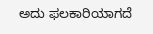ಅದು ಫಲಕಾರಿಯಾಗದೆ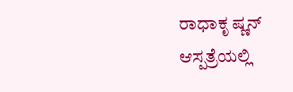ರಾಧಾಕೃ ಷ್ಣನ್ ಆಸ್ಪತ್ರೆಯಲ್ಲಿ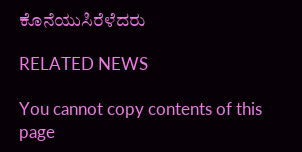ಕೊನೆಯುಸಿರೆಳೆದರು

RELATED NEWS

You cannot copy contents of this page